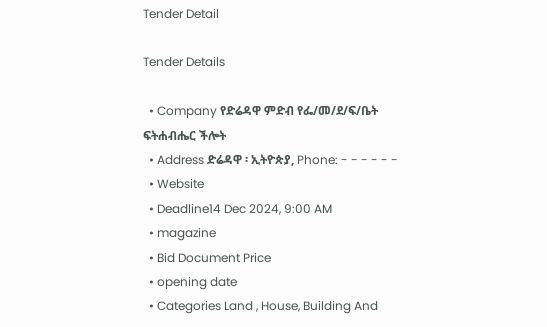Tender Detail

Tender Details

  • Company የድሬዳዋ ምድብ የፌ/መ/ደ/ፍ/ቤት ፍትሐብሔር ችሎት
  • Address ድሬዳዋ ፡ ኢትዮጵያ, Phone: - - - - - -
  • Website
  • Deadline14 Dec 2024, 9:00 AM
  • magazine
  • Bid Document Price
  • opening date
  • Categories Land , House, Building And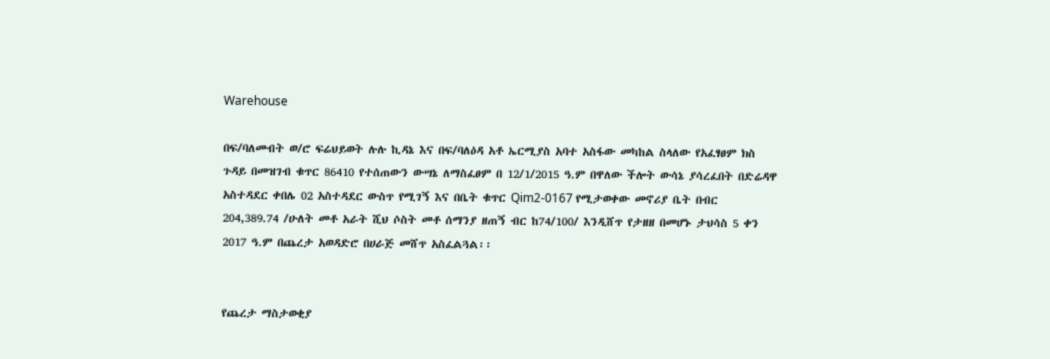Warehouse

በፍ/ባለመብት ወ/ሮ ፍሬህይወት ሉሉ ኪዳኔ እና በፍ/ባለዕዳ አቶ ኤርሚያስ አባተ አስፋው መካከል ስላለው የአፈፃፀም ክስ ጉዳይ በመዝገብ ቁጥር 86410 የተሰጠውን ውሣኔ ለማስፈፀም በ 12/1/2015 ዓ.ም በዋለው ችሎት ውሳኔ ያሳረፈበት በድሬዳዋ አስተዳደር ቀበሌ 02 አስተዳደር ውስጥ የሚገኝ እና በቤት ቁጥር Qim2-0167 የሚታወቀው መኖሪያ ቤት በብር 204,389.74 /ሁለት መቶ አራት ሺህ ሶስት መቶ ሰማንያ ዘጠኝ ብር ከ74/100/ እንዲሸጥ የታዘዘ በመሆኑ ታህሳስ 5 ቀን 2017 ዓ.ም በጨረታ አወዳድሮ በሀራጅ መሸጥ አስፈልጓል፡፡


የጨረታ ማስታወቂያ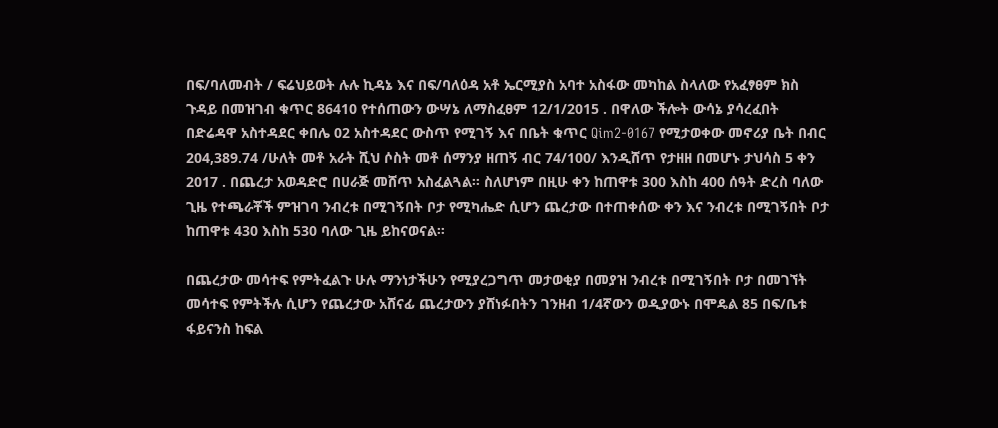በፍ/ባለመብት / ፍሬህይወት ሉሉ ኪዳኔ እና በፍ/ባለዕዳ አቶ ኤርሚያስ አባተ አስፋው መካከል ስላለው የአፈፃፀም ክስ ጉዳይ በመዝገብ ቁጥር 86410 የተሰጠውን ውሣኔ ለማስፈፀም 12/1/2015 . በዋለው ችሎት ውሳኔ ያሳረፈበት በድሬዳዋ አስተዳደር ቀበሌ 02 አስተዳደር ውስጥ የሚገኝ እና በቤት ቁጥር Qim2-0167 የሚታወቀው መኖሪያ ቤት በብር 204,389.74 /ሁለት መቶ አራት ሺህ ሶስት መቶ ሰማንያ ዘጠኝ ብር 74/100/ እንዲሸጥ የታዘዘ በመሆኑ ታህሳስ 5 ቀን 2017 . በጨረታ አወዳድሮ በሀራጅ መሸጥ አስፈልጓል፡፡ ስለሆነም በዚሁ ቀን ከጠዋቱ 300 እስከ 400 ሰዓት ድረስ ባለው ጊዜ የተጫራቾች ምዝገባ ንብረቱ በሚገኝበት ቦታ የሚካሔድ ሲሆን ጨረታው በተጠቀሰው ቀን እና ንብረቱ በሚገኝበት ቦታ ከጠዋቱ 430 እስከ 530 ባለው ጊዜ ይከናወናል።

በጨረታው መሳተፍ የምትፈልጉ ሁሉ ማንነታችሁን የሚያረጋግጥ መታወቂያ በመያዝ ንብረቱ በሚገኝበት ቦታ በመገኘት መሳተፍ የምትችሉ ሲሆን የጨረታው አሸናፊ ጨረታውን ያሸነፉበትን ገንዘብ 1/4ኛውን ወዲያውኑ በሞዴል 85 በፍ/ቤቱ ፋይናንስ ከፍል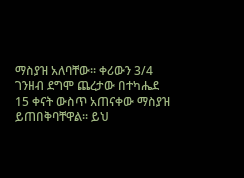ማስያዝ አለባቸው፡፡ ቀሪውን 3/4 ገንዘብ ደግሞ ጨረታው በተካሔደ 15 ቀናት ውስጥ አጠናቀው ማስያዝ ይጠበቅባቸዋል፡፡ ይህ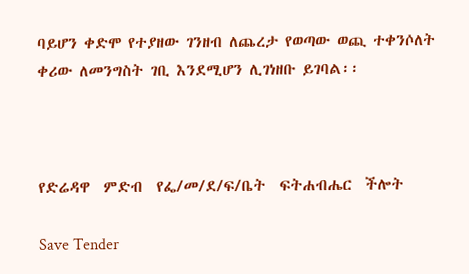ባይሆን ቀድሞ የተያዘው ገንዘብ ለጨረታ የወጣው ወጪ ተቀንሶለት ቀሪው ለመንግስት ገቢ እንደሚሆን ሊገነዘቡ ይገባል፡፡



የድሬዳዋ  ምድብ  የፌ/መ/ደ/ፍ/ቤት  ፍትሐብሔር  ችሎት

Save Tender